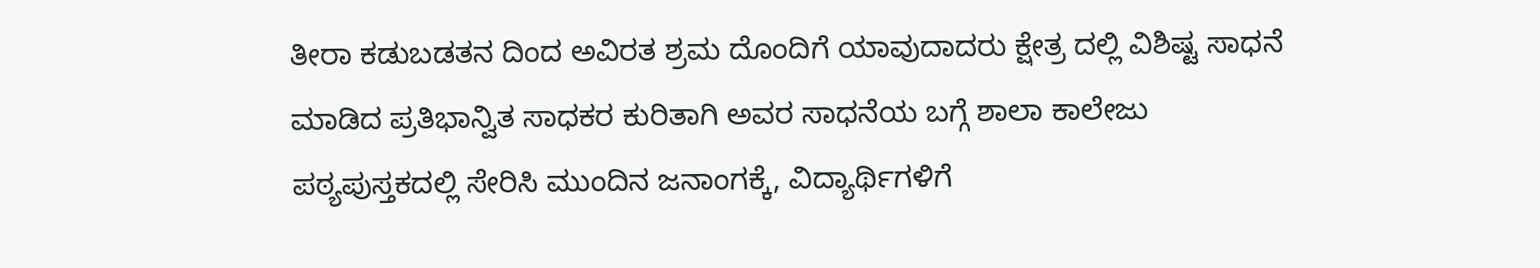ತೀರಾ ಕಡುಬಡತನ ದಿಂದ ಅವಿರತ ಶ್ರಮ ದೊಂದಿಗೆ ಯಾವುದಾದರು ಕ್ಷೇತ್ರ ದಲ್ಲಿ ವಿಶಿಷ್ಟ ಸಾಧನೆ ಮಾಡಿದ ಪ್ರತಿಭಾನ್ವಿತ ಸಾಧಕರ ಕುರಿತಾಗಿ ಅವರ ಸಾಧನೆಯ ಬಗ್ಗೆ ಶಾಲಾ ಕಾಲೇಜು ಪಠ್ಯಪುಸ್ತಕದಲ್ಲಿ ಸೇರಿಸಿ ಮುಂದಿನ ಜನಾಂಗಕ್ಕೆ, ವಿದ್ಯಾರ್ಥಿಗಳಿಗೆ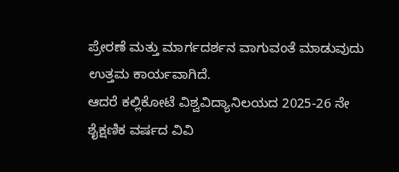ಪ್ರೇರಣೆ ಮತ್ತು ಮಾರ್ಗದರ್ಶನ ವಾಗುವಂತೆ ಮಾಡುವುದು ಉತ್ತಮ ಕಾರ್ಯವಾಗಿದೆ.
ಆದರೆ ಕಲ್ಲಿಕೋಟೆ ವಿಶ್ವವಿದ್ಯಾನಿಲಯದ 2025-26 ನೇ ಶೈಕ್ಷಣಿಕ ವರ್ಷದ ವಿವಿ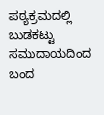ಪಠ್ಯಕ್ರಮದಲ್ಲಿ ಬುಡಕಟ್ಟು ಸಮುದಾಯದಿಂದ ಬಂದ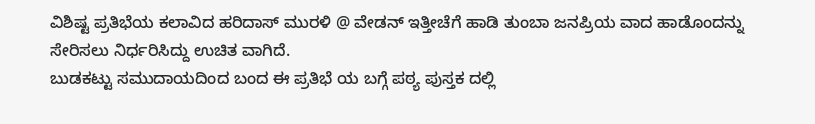ವಿಶಿಷ್ಟ ಪ್ರತಿಭೆಯ ಕಲಾವಿದ ಹರಿದಾಸ್ ಮುರಳಿ @ ವೇಡನ್ ಇತ್ತೀಚೆಗೆ ಹಾಡಿ ತುಂಬಾ ಜನಪ್ರಿಯ ವಾದ ಹಾಡೊಂದನ್ನು ಸೇರಿಸಲು ನಿರ್ಧರಿಸಿದ್ದು ಉಚಿತ ವಾಗಿದೆ.
ಬುಡಕಟ್ಟು ಸಮುದಾಯದಿಂದ ಬಂದ ಈ ಪ್ರತಿಭೆ ಯ ಬಗ್ಗೆ ಪಠ್ಯ ಪುಸ್ತಕ ದಲ್ಲಿ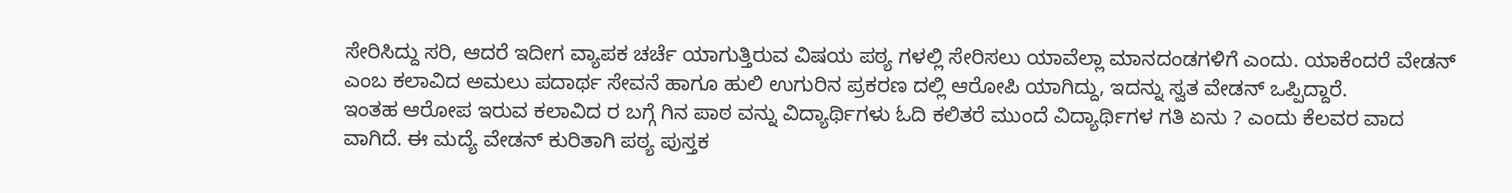ಸೇರಿಸಿದ್ದು ಸರಿ, ಆದರೆ ಇದೀಗ ವ್ಯಾಪಕ ಚರ್ಚೆ ಯಾಗುತ್ತಿರುವ ವಿಷಯ ಪಠ್ಯ ಗಳಲ್ಲಿ ಸೇರಿಸಲು ಯಾವೆಲ್ಲಾ ಮಾನದಂಡಗಳಿಗೆ ಎಂದು. ಯಾಕೆಂದರೆ ವೇಡನ್ ಎಂಬ ಕಲಾವಿದ ಅಮಲು ಪದಾರ್ಥ ಸೇವನೆ ಹಾಗೂ ಹುಲಿ ಉಗುರಿನ ಪ್ರಕರಣ ದಲ್ಲಿ ಆರೋಪಿ ಯಾಗಿದ್ದು, ಇದನ್ನು ಸ್ವತ ವೇಡನ್ ಒಪ್ಪಿದ್ದಾರೆ.
ಇಂತಹ ಆರೋಪ ಇರುವ ಕಲಾವಿದ ರ ಬಗ್ಗೆ ಗಿನ ಪಾಠ ವನ್ನು ವಿದ್ಯಾರ್ಥಿಗಳು ಓದಿ ಕಲಿತರೆ ಮುಂದೆ ವಿದ್ಯಾರ್ಥಿಗಳ ಗತಿ ಏನು ? ಎಂದು ಕೆಲವರ ವಾದ ವಾಗಿದೆ. ಈ ಮದ್ಯೆ ವೇಡನ್ ಕುರಿತಾಗಿ ಪಠ್ಯ ಪುಸ್ತಕ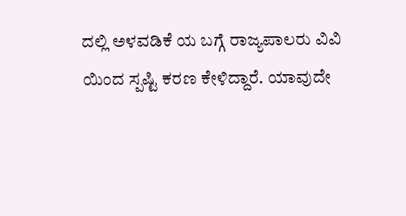ದಲ್ಲಿ ಅಳವಡಿಕೆ ಯ ಬಗ್ಗೆ ರಾಜ್ಯಪಾಲರು ವಿವಿ ಯಿಂದ ಸ್ಪಷ್ಟಿ ಕರಣ ಕೇಳಿದ್ದಾರೆ. ಯಾವುದೇ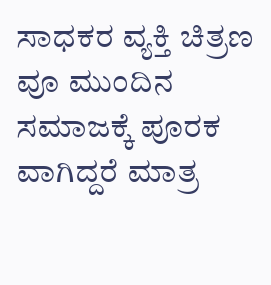ಸಾಧಕರ ವ್ಯಕ್ತಿ ಚಿತ್ರಣ ವೂ ಮುಂದಿನ ಸಮಾಜಕ್ಕೆ ಪೂರಕ ವಾಗಿದ್ದರೆ ಮಾತ್ರ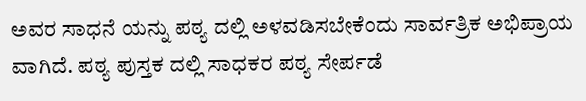ಅವರ ಸಾಧನೆ ಯನ್ನು ಪಠ್ಯ ದಲ್ಲಿ ಅಳವಡಿಸಬೇಕೆಂದು ಸಾರ್ವತ್ರಿಕ ಅಭಿಪ್ರಾಯ ವಾಗಿದೆ. ಪಠ್ಯ ಪುಸ್ತಕ ದಲ್ಲಿ ಸಾಧಕರ ಪಠ್ಯ ಸೇರ್ಪಡೆ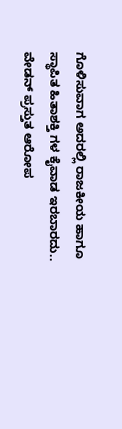ಗೊಳಿಸುವಾಗ ಅದರಲ್ಲಿ ರಾಜಕೀಯ ಹಾಗೂ ಸ್ಥಾಪಿತ ಹಿತಾಶಕ್ತಿ ಗಳ ಕೈವಾಡ ಇರಬಾರದು.. ವೇಡನ್ ಪ್ರಸ್ತುತ ಆರೋಪ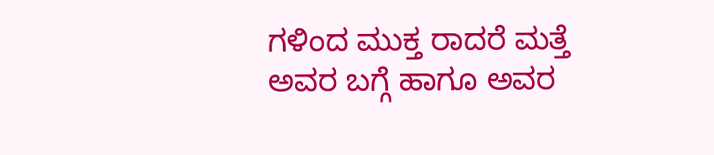ಗಳಿಂದ ಮುಕ್ತ ರಾದರೆ ಮತ್ತೆ ಅವರ ಬಗ್ಗೆ ಹಾಗೂ ಅವರ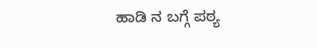ಹಾಡಿ ನ ಬಗ್ಗೆ ಪಠ್ಯ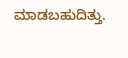ಮಾಡಬಹುದಿತ್ತು.